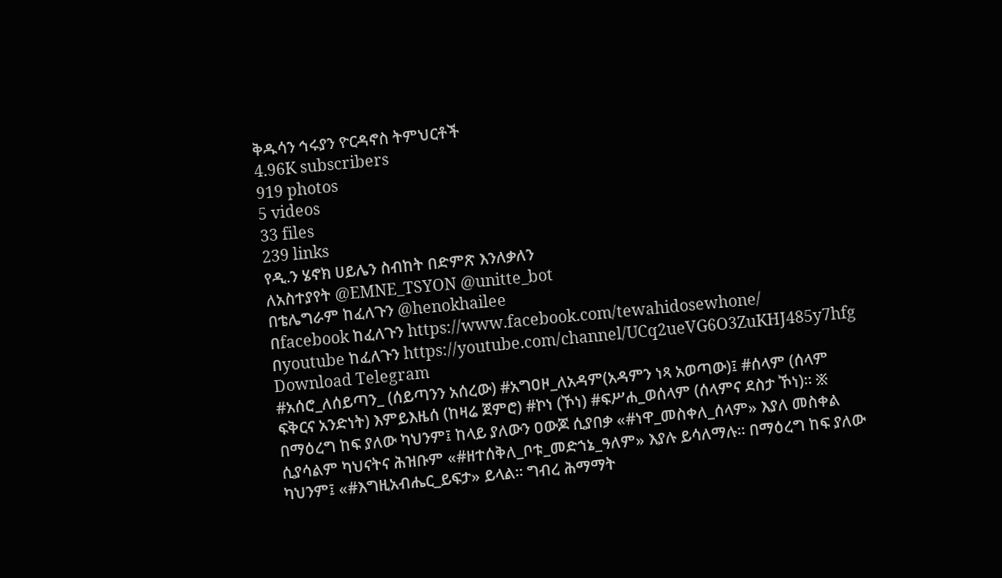ቅዱሳን ኅሩያን ዮርዳኖስ ትምህርቶች
4.96K subscribers
919 photos
5 videos
33 files
239 links
የዲ.ን ሄኖክ ሀይሌን ስብከት በድምጽ እንለቃለን
ለአስተያየት @EMNE_TSYON @unitte_bot
በቴሌግራም ከፈለጉን @henokhailee
በfacebook ከፈለጉን https://www.facebook.com/tewahidosewhone/
በyoutube ከፈለጉን https://youtube.com/channel/UCq2ueVG6O3ZuKHJ485y7hfg
Download Telegram
#አሰሮ_ለሰይጣን_ (ሰይጣንን አሰረው) #አግዐዞ_ለአዳም(አዳምን ነጻ አወጣው)፤ #ሰላም (ሰላም ፍቅርና አንድነት) እምይእዜሰ (ከዛሬ ጀምሮ) #ኮነ (ኾነ) #ፍሥሐ_ወሰላም (ሰላምና ደስታ ኾነ)፡፡ ፠ በማዕረግ ከፍ ያለው ካህንም፤ ከላይ ያለውን ዐውጆ ሲያበቃ «#ነዋ_መስቀለ_ሰላም» እያለ መስቀል ሲያሳልም ካህናትና ሕዝቡም «#ዘተሰቅለ_ቦቱ_መድኀኔ_ዓለም» እያሉ ይሳለማሉ፡፡ በማዕረግ ከፍ ያለው ካህንም፤ «#እግዚአብሔር_ይፍታ» ይላል፡፡ ግብረ ሕማማት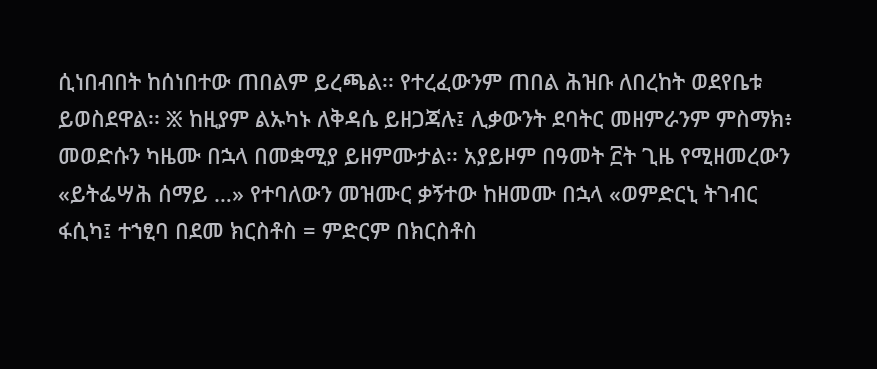ሲነበብበት ከሰነበተው ጠበልም ይረጫል፡፡ የተረፈውንም ጠበል ሕዝቡ ለበረከት ወደየቤቱ ይወስደዋል፡፡ ፠ ከዚያም ልኡካኑ ለቅዳሴ ይዘጋጃሉ፤ ሊቃውንት ደባትር መዘምራንም ምስማክ፥ መወድሱን ካዜሙ በኋላ በመቋሚያ ይዘምሙታል፡፡ አያይዞም በዓመት ፫ት ጊዜ የሚዘመረውን «ይትፌሣሕ ሰማይ …» የተባለውን መዝሙር ቃኝተው ከዘመሙ በኋላ «ወምድርኒ ትገብር ፋሲካ፤ ተኀፂባ በደመ ክርስቶስ = ምድርም በክርስቶስ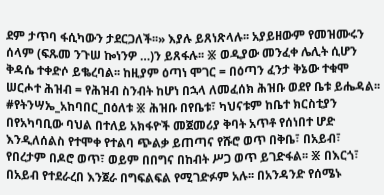ደም ታጥባ ፋሲካውን ታደርጋለች፡፡» እያሉ ይጸነጽላሉ፡፡ አያይዘውም የመዝሙሩን ሰላም (ፍጹመ ንጉሠ ኰነንዎ …)ን ይጸፋሉ፡፡ ፠ ወዲያው መንፈቀ ሌሊት ሲሆን ቅዳሴ ተቀድሶ ይቈረባል፡፡ ከዚያም ዕጣነ ሞገር = በዕጣን ፈንታ ቅኔው ተቁሞ ሠርሖተ ሕዝብ = የሕዝብ ስንብት ከሆነ በኋላ ለመፈሰክ ሕዝቡ ወደየ ቤቱ ይሔዳል፡፡ #የትንሣኤ_አከባበር_በዕለቱ ፠ ሕዝቡ በየቤቱ፣ ካህናቱም ከቤተ ክርስቲያን በየአካባቢው ባህል በተለይ አክፋዮች መጀመሪያ ቅባት አጥቶ የሰነበተ ሆድ እንዲለሰልስ የተሞቀ የተልባ ጭልቃ ይጠጣና የሹሮ ወጥ በቅቤ፣ በአይብ፣ የበረታም በዶሮ ወጥ፣ ወይም በበግና በከብት ሥጋ ወጥ ይገድፋል፡፡ ፠ በእርጎ፣ በአይብ የተደራረበ እንጀራ በግፍልፍል የሚገድፉም አሉ፡፡ በአንዳንድ የሰሜኑ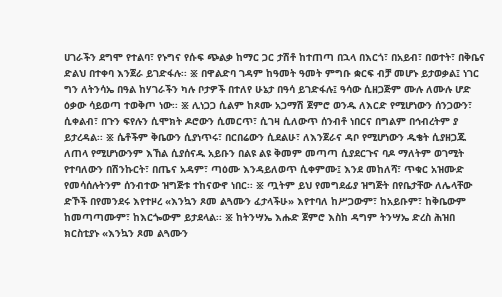ሀገራችን ደግሞ የተልባ፣ የኑግና የሱፍ ጭልቃ ከማር ጋር ታሽቶ ከተጠጣ በኋላ በእርጎ፣ በአይብ፣ በወተት፣ በቅቤና ድልህ በተቀባ እንጀራ ይገድፋሉ፡፡ ፠ በዋልድባ ገዳም ከዓመት ዓመት ምግቡ ቋርፍ ብቻ መሆኑ ይታወቃል፤ ነገር ግን ለትንሳኤ በዓል ከሃገራችን ካሉ ቦታዎች በተለየ ሁኔታ በዓሳ ይገድፋሉ፤ ዓሳው ሲዘጋጅም ሙሉ ለሙሉ ሆድ ዕቃው ሳይወጣ ተወቅጦ ነው፡፡ ፠ ሊነጋጋ ሲልም ከጾሙ አጋማሽ ጀምሮ ወንዱ ለእርድ የሚሆነውን ሰንጋውን፣ ሲቀልብ፣ በጉን ፍየሉን ሲሞክት ዶሮውን ሲመርጥ፣ ሲገዛ ሲለውጥ ሰንብቶ ነበርና በግልም በኅብረትም ያ ይታረዳል፡፡ ፠ ሴቶችም ቅቤውን ሲያነጥሩ፣ በርበሬውን ሲደልሁ፣ ለእንጀራና ዳቦ የሚሆነውን ዱቄት ሲያዘጋጁ ለጠላ የሚሆነውንም እኸል ሲያሰናዱ አይቡን በልዩ ልዩ ቅመም መጣጣ ሲያደርጉና ባዶ ማለትም ወገሚት የተባለውን በሽንኩርት፣ በጤና አዳም፣ ጣዕሙ እንዳይለወጥ ሲቀምሙ፤ እንደ መከለሻ፣ ጥቁር አዝሙድ የመሳሰሉትንም ሰንብተው ዝግጅቱ ተከናውኖ ነበር፡፡ ፠ ጧትም ይህ የመግደፊያ ዝግጅት በየቤታቸው ለሌላቸው ድኾች በየመንደሩ እየተዞረ «እንኳን ጾመ ልጓሙን ፈታላችሁ» እየተባለ ከሥጋውም፣ ከአይቡም፣ ከቅቤውም ከመጣጣሙም፣ ከእርጐውም ይታደላል፡፡ ፠ ከትንሣኤ እሑድ ጀምሮ እስከ ዳግም ትንሣኤ ድረስ ሕዝበ ክርስቲያኑ «እንኳን ጾመ ልጓሙን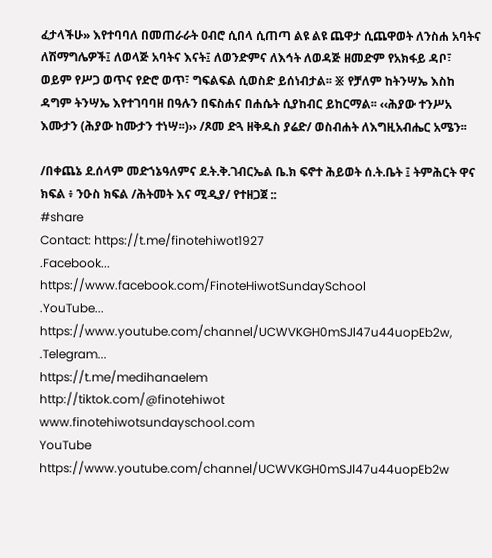ፈታላችሁ» እየተባባለ በመጠራራት ዐብሮ ሲበላ ሲጠጣ ልዩ ልዩ ጨዋታ ሲጨዋወት ለንስሐ አባትና ለሽማግሌዎች፤ ለወላጅ አባትና እናት፤ ለወንድምና ለእኅት ለወዳጅ ዘመድም የአክፋይ ዳቦ፣ ወይም የሥጋ ወጥና የድሮ ወጥ፣ ግፍልፍል ሲወስድ ይሰነብታል፡፡ ፠ የቻለም ከትንሣኤ እስከ ዳግም ትንሣኤ እየተገባባዘ በዓሉን በፍስሐና በሐሴት ሲያከብር ይከርማል፡፡ ‹‹ሕያው ተንሥአ እሙታን (ሕያው ከሙታን ተነሣ፡፡)›› /ጾመ ድጓ ዘቅዱስ ያሬድ/ ወስብሐት ለእግዚአብሔር አሜን፡፡

/በቀጨኔ ደ.ሰላም መድኀኔዓለምና ደ.ት.ቅ.ገብርኤል ቤ.ክ ፍኖተ ሕይወት ሰ.ት.ቤት ፤ ትምሕርት ዋና ክፍል ፥ ንዑስ ክፍል /ሕትመት እና ሚዲያ/ የተዘጋጀ ::
#share
Contact: https://t.me/finotehiwot1927
.Facebook...
https://www.facebook.com/FinoteHiwotSundaySchool
.YouTube... https://www.youtube.com/channel/UCWVKGH0mSJl47u44uopEb2w,
.Telegram...
https://t.me/medihanaelem
http://tiktok.com/@finotehiwot
www.finotehiwotsundayschool.com
YouTube https://www.youtube.com/channel/UCWVKGH0mSJl47u44uopEb2w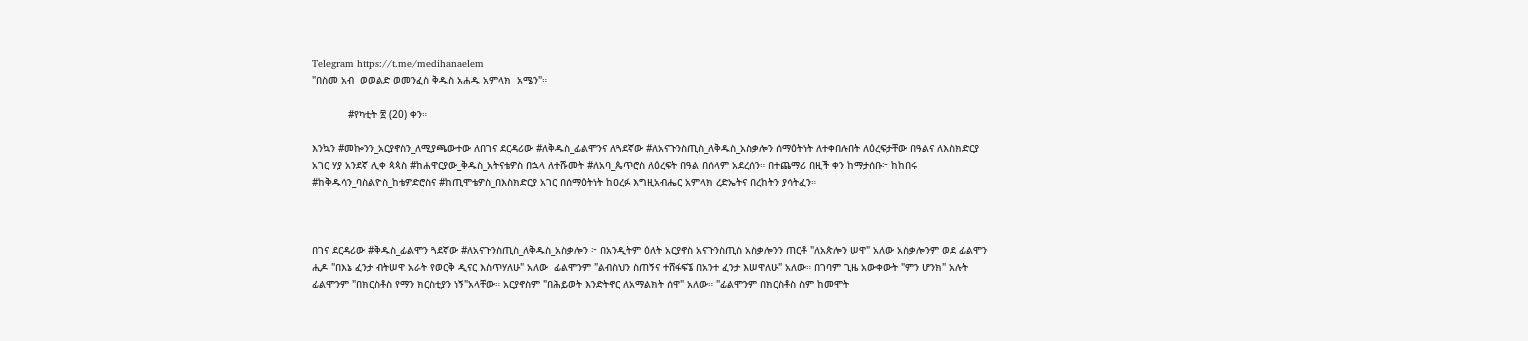Telegram https://t.me/medihanaelem
"በስመ አብ  ወወልድ ወመንፈስ ቅዱስ አሐዱ አምላክ  አሜን"።

            #የካቲት ፳ (20) ቀን።

እንኳን #መኰንን_አርያኖስን_ለሚያጫውተው ለበገና ደርዳሪው #ለቅዱስ_ፊልሞንና ለጓደኛው #ለአናጉንስጢስ_ለቅዱስ_አስቃሎን ሰማዕትነት ለተቀበሉበት ለዕረፍታቸው በዓልና ለእስክድርያ አገር ሃያ አንደኛ ሊቀ ጳጳስ #ከሐዋርያው_ቅዱስ_አትናቴዎስ በኋላ ለተሹመት #ለአባ_ጴጥሮስ ለዕረፍት በዓል በሰላም አደረሰን። በተጨማሪ በዚች ቀን ከማታሰቡ፦ ከከበሩ #ከቅዱሳን_ባስልዮስ_ከቴዎድሮስና #ከጢሞቴዎስ_በእስክድርያ አገር በሰማዕትነት ከዐረፉ እግዚአብሔር አምላክ ረድኤትና በረከትን ያሳትፈን።



በገና ደርዳሪው #ቅዱስ_ፊልሞን ጓደኛው #ለአናጉንስጢስ_ለቅዱስ_አስቃሎን ፦ በአንዲትም ዕለት አርያኖስ አናጉንስጢስ አስቃሎንን ጠርቶ "ለአጵሎን ሠዋ" አለው አስቃሎንም ወደ ፊልሞን ሒዶ "በእኔ ፈንታ ብትሠዋ አራት የወርቅ ዲናር እስጥሃለሁ" አለው  ፊልሞንም "ልብስህን ስጠኝና ተሸፋፍኜ በአንተ ፈንታ እሠዋለሁ" አለው። በገባም ጊዜ አውቀውት "ምን ሆንክ" አሉት ፊልሞንም "በክርስቶስ የማን ክርስቲያን ነኝ"አላቸው። አርያኖስም "በሕይወት እንድትኖር ለአማልክት ሰዋ" አለው። "ፊልሞንም በክርስቶስ ስም ከመሞት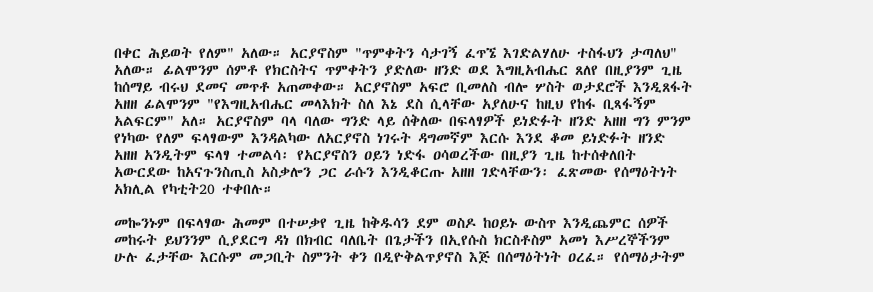በቀር ሕይወት የለም" አለው። አርያኖስም "ጥምቀትን ሳታገኝ ፈጥኜ እገድልሃለሁ ተስፋህን ታጣለህ" አለው። ፊልሞንም ሰምቶ የክርስትና ጥምቀትን ያድለው ዘንድ ወደ እግዚአብሔር ጸለየ በዚያንም ጊዜ ከሰማይ ብሩህ ደመና መጥቶ አጠመቀው። አርያኖስም አፍሮ ቢመለስ ብሎ ሦስት ወታደሮች እንዲጸፋት አዘዘ ፊልሞንም "የእግዚአብሔር መላእክት ስለ እኔ ደስ ሲላቸው አያለሁና ከዚህ የከፋ ቢጻፋኝም አልፍርም" አለ። አርያኖስም ባላ ባለው ግንድ ላይ ሰቅለው በፍላፃዎች ይነድፉት ዘንድ አዘዘ ግን ምንም የነካው የለም ፍላፃውም እንዳልካው ለአርያኖስ ነገሩት ዳግመኛም እርሱ እንደ ቆመ ይነድፉት ዘንድ አዘዘ አንዲትም ፍላፃ ተመልሳ፡ የአርያኖስን ዐይን ነድፋ ዐሳወረችው በዚያን ጊዜ ከተሰቀለበት አውርደው ከአናጉንስጢስ አስቃሎን ጋር ራሱን እንዲቆርጡ አዘዘ ገድላቸውን፡ ፈጽመው የሰማዕትነት አክሊል የካቲት20 ተቀበሉ።

መኰንኑም በፍላፃው ሕመም በተሠቃየ ጊዜ ከቅዱሳን ደም ወስዶ ከዐይኑ ውስጥ እንዲጨምር ሰዎች መከሩት ይህንንም ሲያደርግ ዳነ በክብር ባለቤት በጌታችን በኢየሱስ ክርስቶስም አመነ እሥረኞችንም ሁሉ ፈታቸው እርሱም መጋቢት ስምንት ቀን በዲዮቅልጥያኖስ እጅ በሰማዕትነት ዐረፈ። የሰማዕታትም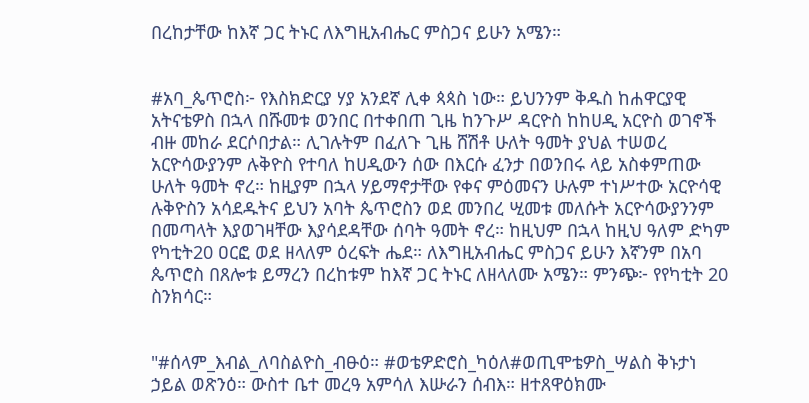በረከታቸው ከእኛ ጋር ትኑር ለእግዚአብሔር ምስጋና ይሁን አሜን።


#አባ_ጴጥሮስ፦ የእስክድርያ ሃያ አንደኛ ሊቀ ጳጳስ ነው። ይህንንም ቅዱስ ከሐዋርያዊ አትናቴዎስ በኋላ በሹመቱ ወንበር በተቀበጠ ጊዜ ከንጉሥ ዳርዮስ ከከሀዲ አርዮስ ወገኖች ብዙ መከራ ደርሶበታል። ሊገሉትም በፈለጉ ጊዜ ሸሽቶ ሁለት ዓመት ያህል ተሠወረ አርዮሳውያንም ሉቅዮስ የተባለ ከሀዲውን ሰው በእርሱ ፈንታ በወንበሩ ላይ አስቀምጠው ሁለት ዓመት ኖረ። ከዚያም በኋላ ሃይማኖታቸው የቀና ምዕመናን ሁሉም ተነሥተው አርዮሳዊ ሉቅዮስን አሳደዱትና ይህን አባት ጴጥሮስን ወደ መንበረ ሢመቱ መለሱት አርዮሳውያንንም በመጣላት እያወገዛቸው እያሳደዳቸው ሰባት ዓመት ኖረ። ከዚህም በኋላ ከዚህ ዓለም ድካም የካቲት20 ዐርፎ ወደ ዘላለም ዕረፍት ሔደ። ለእግዚአብሔር ምስጋና ይሁን እኛንም በአባ ጴጥሮስ በጸሎቱ ይማረን በረከቱም ከእኛ ጋር ትኑር ለዘላለሙ አሜን። ምንጭ፦ የየካቲት 20 ስንክሳር።


"#ሰላም_እብል_ለባስልዮስ_ብፁዕ። #ወቴዎድሮስ_ካዕለ#ወጢሞቴዎስ_ሣልስ ቅኑታነ ኃይል ወጽንዕ። ውስተ ቤተ መረዓ አምሳለ እሡራን ሰብእ። ዘተጸዋዕክሙ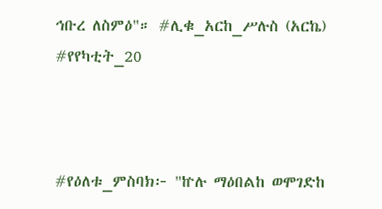ኅቡረ ለስምዕ"። #ሊቁ_አርከ_ሥሉስ (አርኬ) #የየካቲት_20



#የዕለቱ_ምስባክ፦ "ኵሉ ማዕበልከ ወሞገድከ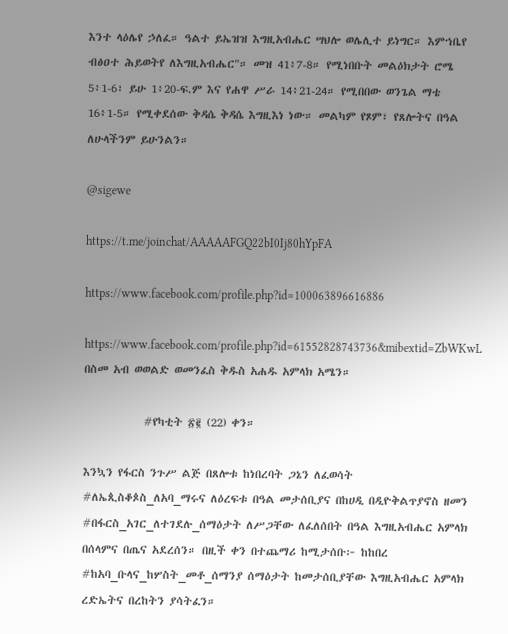እንተ ላዕሌየ ኃለፈ። ዓልተ ይኤዝዝ እግዚአብሔር ሣህሎ ወሌሊተ ይነግር። እምኀቤየ ብፅዐተ ሕይወትየ ለእግዚአብሔር"። መዝ 41፥7-8። የሚነበቡት መልዕክታት ሮሜ 5፥1-6፣ ይሁ 1፥20-ፍ.ም እና የሐዋ ሥራ 14፥21-24። የሚበበው ወንጌል ማቴ 16፥1-5። የሚቀደሰው ቅዳሴ ቅዳሴ እግዚእነ ነው። መልካም የጾም፣ የጸሎትና በዓል ለሁላችንም ይሁንልን።

@sigewe

https://t.me/joinchat/AAAAAFGQ22bI0Ij80hYpFA

https://www.facebook.com/profile.php?id=100063896616886

https://www.facebook.com/profile.php?id=61552828743736&mibextid=ZbWKwL
በስመ አብ ወወልድ ወመንፈስ ቅዱስ አሐዱ አምላክ አሜን።

            #የካቲት ፳፪ (22) ቀን።

እንኳን የፋርስ ንጉሥ ልጅ በጸሎቱ ከነበረባት ጋኔን ለፈወሳት #ለኤጲስቆጶስ_ለአባ_ማሩና ለዕረፍቱ በዓል መታሰቢያና በከሀዲ በዲዮቅልጥያኖስ ዘመን #በፋርስ_አገር_ለተገደሉ_ሰማዕታት ለሥጋቸው ለፈለሰበት በዓል እግዚአብሔር አምላክ በሰላምና በጤና አደረሰን። በዚች ቀን በተጨማሪ ከሚታሰቡ፦ ከከበረ #ከአባ_ቡላና_ከሦስት_መቶ_ሰማንያ ሰማዕታት ከመታሰቢያቸው እግዚአብሔር አምላክ ረድኤትና በረከትን ያሳትፈን።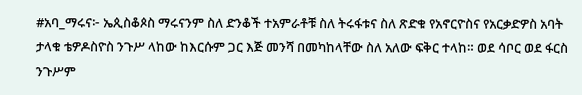#አባ_ማሩና፦ ኤጲስቆጶስ ማሩናንም ስለ ድንቆች ተአምራቶቹ ስለ ትሩፋቱና ስለ ጽድቁ የአኖርዮስና የአርቃድዎስ አባት ታላቁ ቴዎዶስዮስ ንጉሥ ላከው ከእርሱም ጋር እጅ መንሻ በመካከላቸው ስለ አለው ፍቅር ተላከ። ወደ ሳቦር ወደ ፋርስ ንጉሥም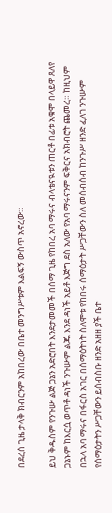በደረሰ ጊዜ ታላቅ ክብርንም አከበረው በቤተ መንግሥቱም እልፍኝ ውስጥ አኖረው።

ይህ ቅዱስም የንጉሡ ልጅ ጋኔን አድሮበት እንደታመመች በሰማ ጊዜ የከበረ አባ ማሩና ብላቴናዪቱን ጠርቶ በፊቱ አቁሞ በላይዋ ጸለየ ጋኔኑም ከእርሷ ወጥቶ ዳነች ንጉሡም ልጁ እንደ ዳነች አይቶ እጅግ ደስ አለው የአባ ማሩናንም ፍቅርና አክብሮት ጨመረ። ከዚህም በኋላ አባ ማሩና በፋርስ አገር በሰማዕትነት ስለሞቱ የከበሩ ሰማዕታት ሥጋቸውን ስለ መሰብሰብ ከንጉሥ ዘንድ ፈለገ ንጉሡም የሰማዕታትን ሥጋቸውን ይሰብስቡ ዘንድ አዘዘ ያች ቤተ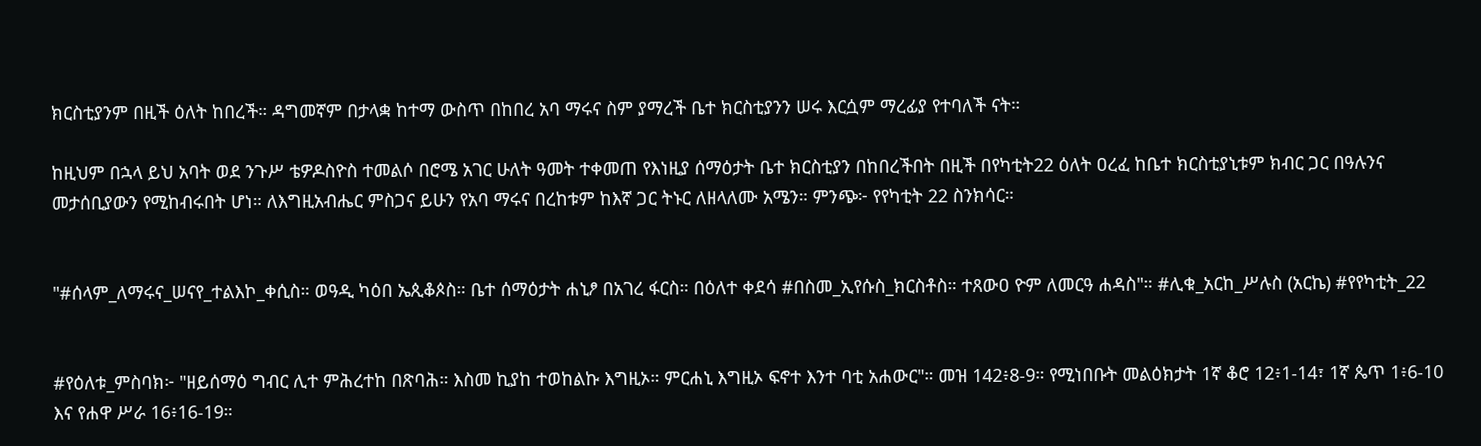ክርስቲያንም በዚች ዕለት ከበረች። ዳግመኛም በታላቋ ከተማ ውስጥ በከበረ አባ ማሩና ስም ያማረች ቤተ ክርስቲያንን ሠሩ እርሷም ማረፊያ የተባለች ናት።

ከዚህም በኋላ ይህ አባት ወደ ንጉሥ ቴዎዶስዮስ ተመልሶ በሮሜ አገር ሁለት ዓመት ተቀመጠ የእነዚያ ሰማዕታት ቤተ ክርስቲያን በከበረችበት በዚች በየካቲት22 ዕለት ዐረፈ ከቤተ ክርስቲያኒቱም ክብር ጋር በዓሉንና መታሰቢያውን የሚከብሩበት ሆነ። ለእግዚአብሔር ምስጋና ይሁን የአባ ማሩና በረከቱም ከእኛ ጋር ትኑር ለዘላለሙ አሜን። ምንጭ፦ የየካቲት 22 ስንክሳር።


"#ሰላም_ለማሩና_ሠናየ_ተልእኮ_ቀሲስ። ወዓዲ ካዕበ ኤጲቆጶስ። ቤተ ሰማዕታት ሐኒፆ በአገረ ፋርስ። በዕለተ ቀደሳ #በስመ_ኢየሱስ_ክርስቶስ። ተጸውዐ ዮም ለመርዓ ሐዳስ"። #ሊቁ_አርከ_ሥሉስ (አርኬ) #የየካቲት_22


#የዕለቱ_ምስባክ፦ "ዘይሰማዕ ግብር ሊተ ምሕረተከ በጽባሕ። እስመ ኪያከ ተወከልኩ እግዚኦ። ምርሐኒ እግዚኦ ፍኖተ እንተ ባቲ አሐውር"። መዝ 142፥8-9። የሚነበቡት መልዕክታት 1ኛ ቆሮ 12፥1-14፣ 1ኛ ጴጥ 1፥6-10 እና የሐዋ ሥራ 16፥16-19።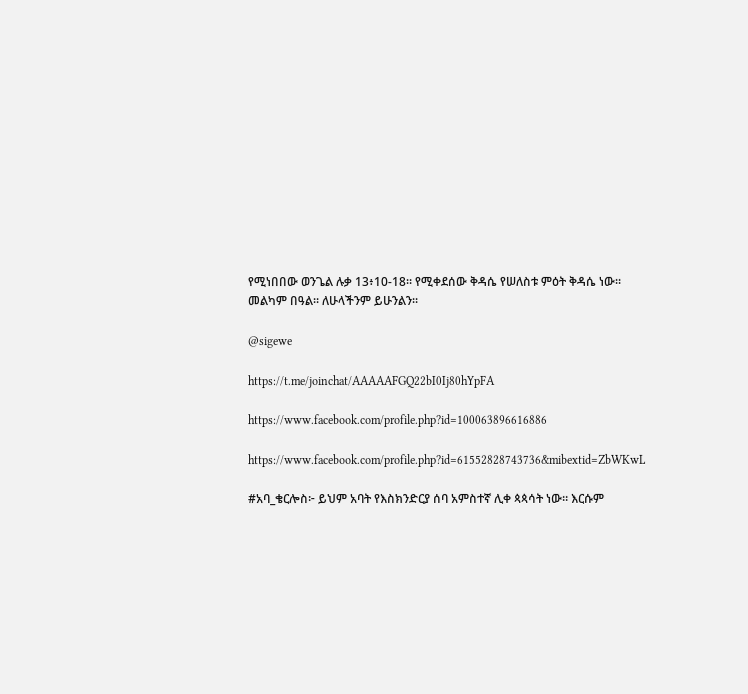የሚነበበው ወንጌል ሉቃ 13፥10-18። የሚቀደሰው ቅዳሴ የሠለስቱ ምዕት ቅዳሴ ነው። መልካም በዓል። ለሁላችንም ይሁንልን።

@sigewe

https://t.me/joinchat/AAAAAFGQ22bI0Ij80hYpFA

https://www.facebook.com/profile.php?id=100063896616886

https://www.facebook.com/profile.php?id=61552828743736&mibextid=ZbWKwL

#አባ_ቄርሎስ፦ ይህም አባት የእስክንድርያ ሰባ አምስተኛ ሊቀ ጳጳሳት ነው። እርሱም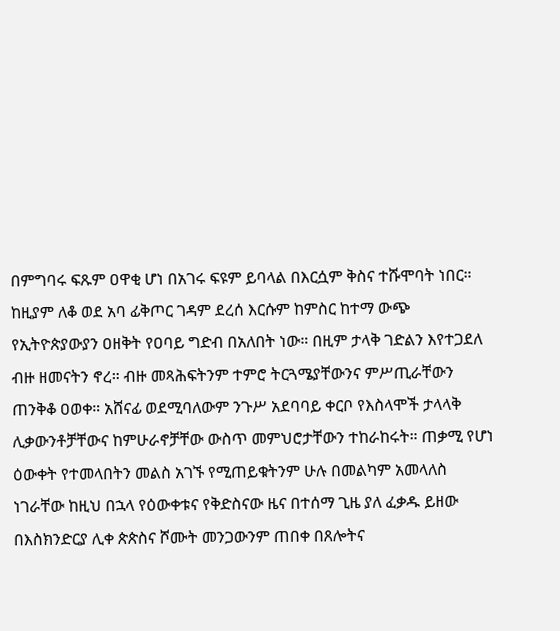በምግባሩ ፍጹም ዐዋቂ ሆነ በአገሩ ፍዩም ይባላል በእርሷም ቅስና ተሹሞባት ነበር። ከዚያም ለቆ ወደ አባ ፊቅጦር ገዳም ደረሰ እርሱም ከምስር ከተማ ውጭ የኢትዮጵያውያን ዐዘቅት የዐባይ ግድብ በአለበት ነው። በዚም ታላቅ ገድልን እየተጋደለ ብዙ ዘመናትን ኖረ። ብዙ መጻሕፍትንም ተምሮ ትርጓሜያቸውንና ምሥጢራቸውን ጠንቅቆ ዐወቀ። አሸናፊ ወደሚባለውም ንጉሥ አደባባይ ቀርቦ የእስላሞች ታላላቅ ሊቃውንቶቻቸውና ከምሁራኖቻቸው ውስጥ መምህሮታቸውን ተከራከሩት። ጠቃሚ የሆነ ዕውቀት የተመላበትን መልስ አገኙ የሚጠይቁትንም ሁሉ በመልካም አመላለስ ነገራቸው ከዚህ በኋላ የዕውቀቱና የቅድስናው ዜና በተሰማ ጊዜ ያለ ፈቃዱ ይዘው በእስክንድርያ ሊቀ ጵጵስና ሾሙት መንጋውንም ጠበቀ በጸሎትና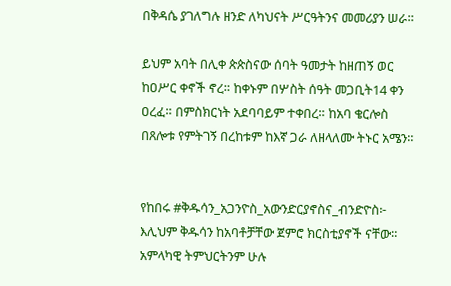በቅዳሴ ያገለግሉ ዘንድ ለካህናት ሥርዓትንና መመሪያን ሠራ።

ይህም አባት በሊቀ ጵጵስናው ሰባት ዓመታት ከዘጠኝ ወር ከዐሥር ቀኖች ኖረ። ከቀኑም በሦስት ሰዓት መጋቢት14 ቀን ዐረፈ። በምስክርነት አደባባይም ተቀበረ። ከአባ ቄርሎስ በጸሎቱ የምትገኝ በረከቱም ከእኛ ጋራ ለዘላለሙ ትኑር አሜን።


የከበሩ #ቅዱሳን_አጋንዮስ_አውንድርያኖስና_ብንድዮስ፦ እሊህም ቅዱሳን ከአባቶቻቸው ጀምሮ ክርስቲያኖች ናቸው። አምላካዊ ትምህርትንም ሁሉ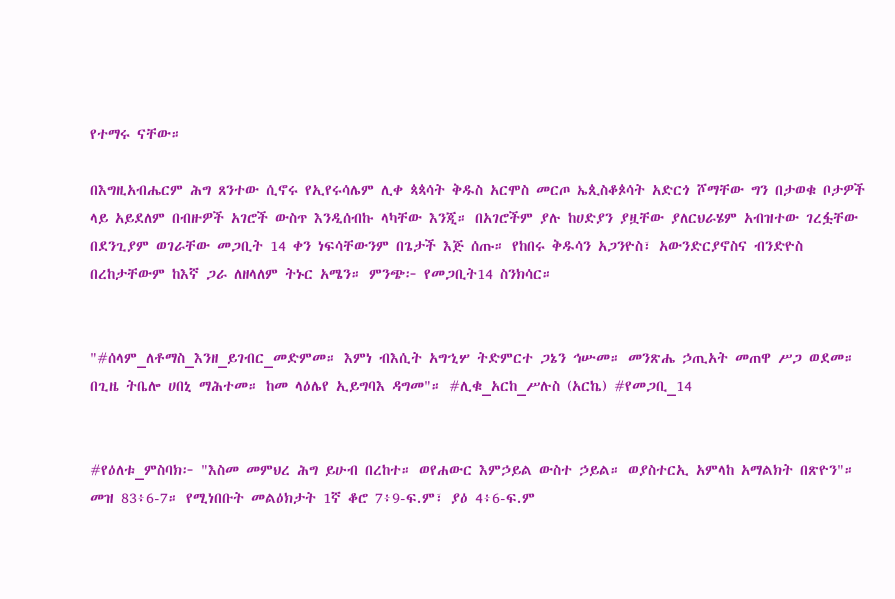የተማሩ ናቸው።

በእግዚአብሔርም ሕግ ጸንተው ሲኖሩ የኢየሩሳሌም ሊቀ ጳጳሳት ቅዱስ አርሞስ መርጦ ኤጲስቆጶሳት አድርጎ ሾማቸው ግን በታወቁ ቦታዎች ላይ አይደለም በብዙዎች አገሮች ውስጥ እንዲሰብኩ ላካቸው እንጂ። በአገሮችም ያሉ ከሀድያን ያዟቸው ያለርህራሄም አብዝተው ገረፏቸው በደንጊያም ወገራቸው መጋቢት 14 ቀን ነፍሳቸውንም በጌታች እጅ ሰጡ። የከበሩ ቅዱሳን አጋንዮስ፣ አውንድርያኖስና ብንድዮስ በረከታቸውም ከእኛ ጋራ ለዘላለም ትኑር አሜን። ምንጭ፦ የመጋቢት14 ስንክሳር።


"#ሰላም_ለቶማስ_እንዘ_ይገብር_መድምመ። እምነ ብእሲት አግኂሦ ትድምርተ ጋኔን ኅሡመ። መንጽሔ ኃጢአት መጠዋ ሥጋ ወደመ። በጊዜ ትቤሎ ሀበኒ ማሕተመ። ከመ ላዕሌየ ኢይግባእ ዳግመ"። #ሊቁ_አርከ_ሥሉስ (አርኬ) #የመጋቢ_14


#የዕለቱ_ምስባክ፦ "እስመ መምህረ ሕግ ይሁብ በረከተ። ወየሐውር እምኃይል ውስተ ኃይል። ወያስተርኢ አምላከ አማልክት በጽዮን"። መዝ 83፥6-7። የሚነበቡት መልዕክታት 1ኛ ቆሮ 7፥9-ፍ.ም፣ ያዕ 4፥6-ፍ.ም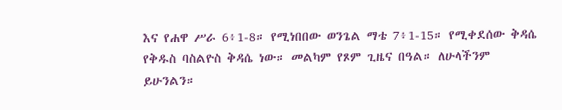እና የሐዋ ሥራ 6፥1-8። የሚነበበው ወንጌል ማቴ 7፥1-15። የሚቀደሰው ቅዳሴ የቅዱስ ባስልዮስ ቅዳሴ ነው። መልካም የጾም ጊዜና በዓል። ለሁላችንም ይሁንልን።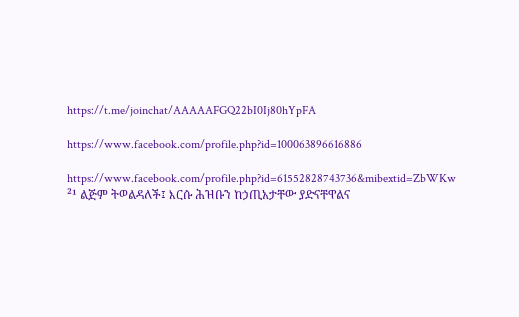https://t.me/joinchat/AAAAAFGQ22bI0Ij80hYpFA

https://www.facebook.com/profile.php?id=100063896616886

https://www.facebook.com/profile.php?id=61552828743736&mibextid=ZbWKw
²¹ ልጅም ትወልዳለች፤ እርሱ ሕዝቡን ከኃጢአታቸው ያድናቸዋልና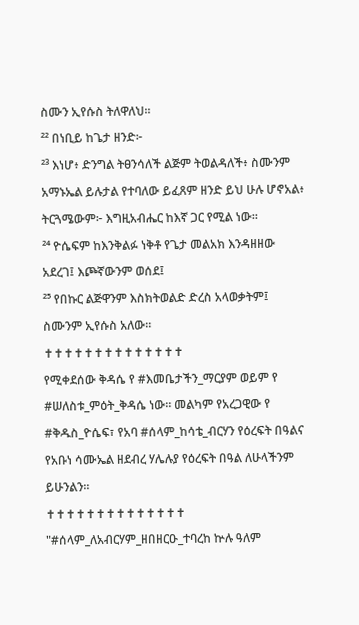ስሙን ኢየሱስ ትለዋለህ።
²² በነቢይ ከጌታ ዘንድ፦
²³ እነሆ፥ ድንግል ትፀንሳለች ልጅም ትወልዳለች፥ ስሙንም አማኑኤል ይሉታል የተባለው ይፈጸም ዘንድ ይህ ሁሉ ሆኖአል፥ ትርጓሜውም፦ እግዚአብሔር ከእኛ ጋር የሚል ነው።
²⁴ ዮሴፍም ከእንቅልፉ ነቅቶ የጌታ መልአክ እንዳዘዘው አደረገ፤ እጮኛውንም ወሰደ፤
²⁵ የበኩር ልጅዋንም እስክትወልድ ድረስ አላወቃትም፤ ስሙንም ኢየሱስ አለው።
✝✝✝✝✝✝✝✝✝✝✝✝✝✝
የሚቀደሰው ቅዳሴ የ #እመቤታችን_ማርያም ወይም የ #ሠለስቱ_ምዕት_ቅዳሴ ነው። መልካም የአረጋዊው የ #ቅዱስ_ዮሴፍ፣ የአባ #ሰላም_ከሳቴ_ብርሃን የዕረፍት በዓልና የአቡነ ሳሙኤል ዘደብረ ሃሌሉያ የዕረፍት በዓል ለሁላችንም ይሁንልን።
✝✝✝✝✝✝✝✝✝✝✝✝✝✝
"#ሰላም_ለአብርሃም_ዘበዘርዑ_ተባረከ ኵሉ ዓለም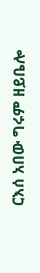ርእሰ አበው ግሩም ዘይቤሎ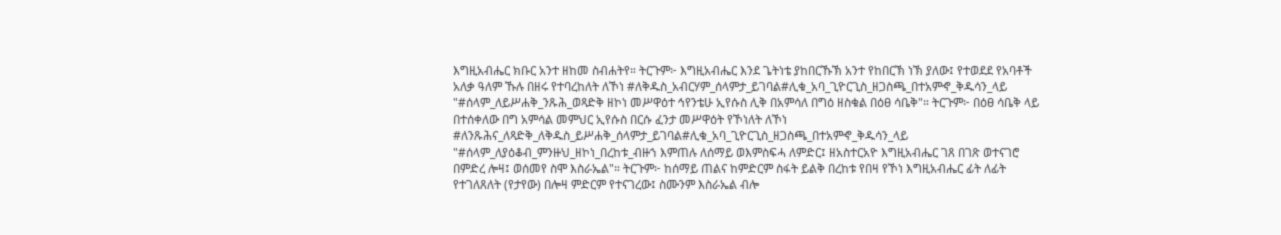እግዚአብሔር ክቡር አንተ ዘከመ ስብሐትየ። ትርጉም፦ እግዚአብሔር እንደ ጌትነቴ ያከበርኹኽ አንተ የከበርኽ ነኽ ያለው፤ የተወደደ የአባቶች አለቃ ዓለም ኹሉ በዘሩ የተባረከለት ለኾነ #ለቅዱስ_አብርሃም_ሰላምታ_ይገባል#ሊቁ_አባ_ጊዮርጊስ_ዘጋስጫ_በተአምኆ_ቅዱሳን_ላይ
"#ሰላም_ለይሥሐቅ_ንጹሕ_ወጻድቅ ዘኮነ መሥዋዕተ ኅየንቴሁ ኢየሱስ ሊቅ በአምሳለ በግዕ ዘስቁል በዕፀ ሳቤቅ"። ትርጉም፦ በዕፀ ሳቤቅ ላይ በተሰቀለው በግ አምሳል መምህር ኢየሱስ በርሱ ፈንታ መሥዋዕት የኾነለት ለኾነ #ለንጹሕና_ለጻድቅ_ለቅዱስ_ይሥሐቅ_ሰላምታ_ይገባል#ሊቁ_አባ_ጊዮርጊስ_ዘጋስጫ_በተአምኆ_ቅዱሳን_ላይ
"#ሰላም_ለያዕቆብ_ምንዙህ_ዘኮነ_በረከቱ_ብዙኀ እምጠሉ ለሰማይ ወእምስፍሓ ለምድር፤ ዘአስተርአዮ እግዚአብሔር ገጸ በገጽ ወተናገሮ በምድረ ሎዛ፤ ወሰመየ ስሞ እስራኤል"። ትርጉም፦ ከሰማይ ጠልና ከምድርም ስፋት ይልቅ በረከቱ የበዛ የኾነ እግዚአብሔር ፊት ለፊት የተገለጸለት (የታየው) በሎዛ ምድርም የተናገረው፤ ስሙንም እስራኤል ብሎ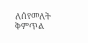ለሰየመለት ቅምጥል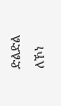ድልድል ለኾነ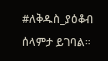#ለቅዱስ_ያዕቆብ ሰላምታ ይገባል።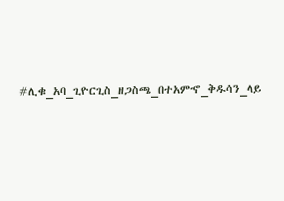#ሊቁ_አባ_ጊዮርጊስ_ዘጋስጫ_በተአምኆ_ቅዱሳን_ላይ